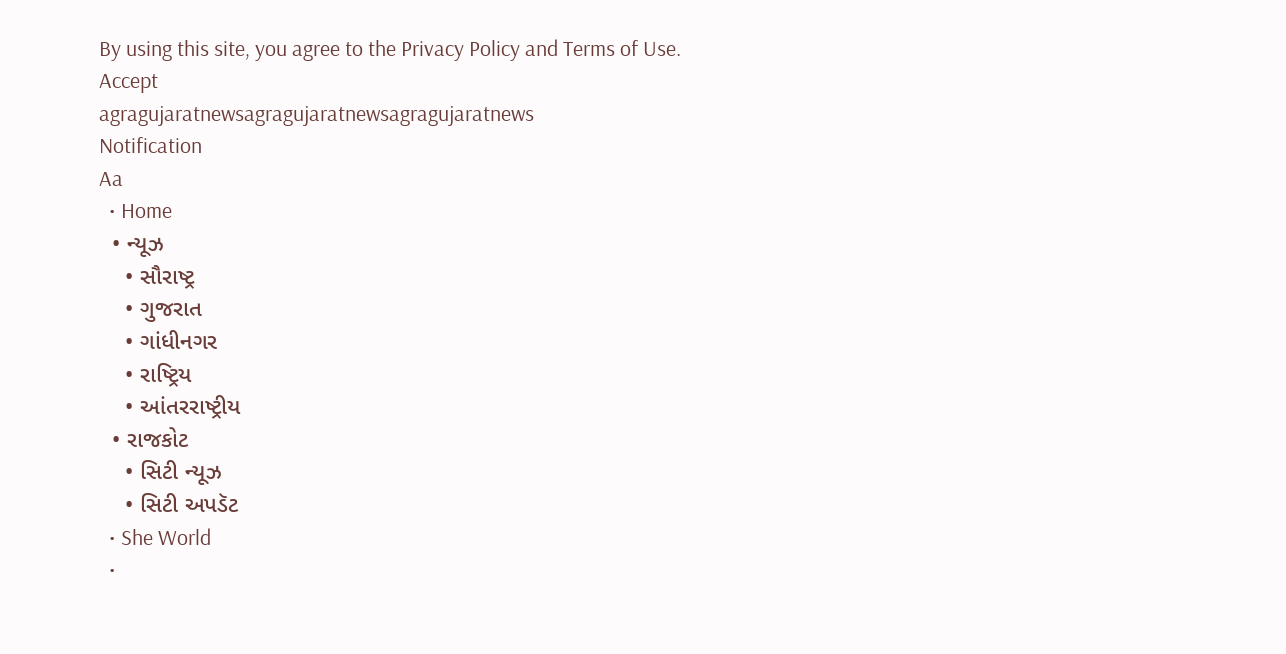By using this site, you agree to the Privacy Policy and Terms of Use.
Accept
agragujaratnewsagragujaratnewsagragujaratnews
Notification
Aa
  • Home
  • ન્યૂઝ
    • સૌરાષ્ટ્ર
    • ગુજરાત
    • ગાંધીનગર
    • રાષ્ટ્રિય
    • આંતરરાષ્ટ્રીય
  • રાજકોટ
    • સિટી ન્યૂઝ
    • સિટી અપડૅટ
  • She World
  •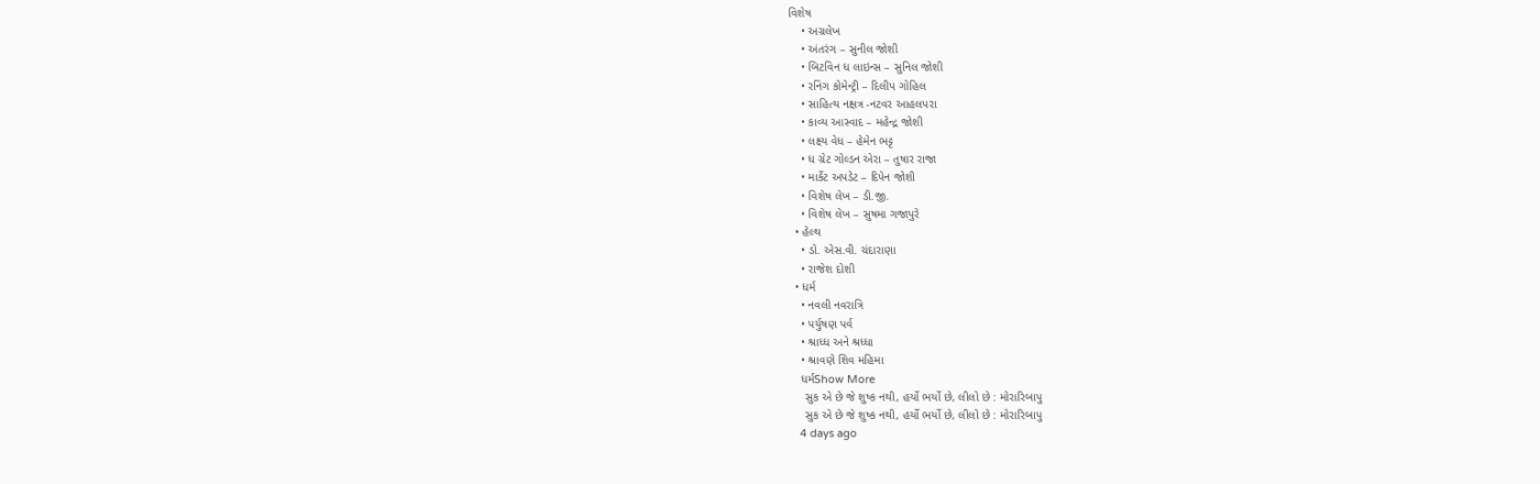વિશેષ
    • અગ્રલેખ
    • અંતરંગ – સુનીલ જોશી
    • બિટવિન ધ લાઇન્સ – સુનિલ જોશી
    • રનિંગ કોમેન્ટ્રી – દિલીપ ગોહિલ
    • સાહિત્ય નક્ષત્ર -નટવર આહલપરા
    • કાવ્ય આસ્વાદ – મહેન્દ્ર જોશી
    • લક્ષ્ય વેધ – હેમેન ભટ્ટ
    • ધ ગ્રેટ ગોલ્ડન એરા – તુષાર રાજા
    • માર્કેટ અપડેટ – દિપેન જોશી
    • વિશેષ લેખ – ડી.જી.
    • વિશેષ લેખ – સુષમા ગજાપુરે
  • હેલ્થ
    • ડો. એસ.વી. ચંદારાણા
    • રાજેશ દોશી
  • ધર્મ
    • નવલી નવરાત્રિ
    • પર્યુષણ પર્વ
    • શ્રાધ્ધ અને શ્રધ્ધા
    • શ્રાવણે શિવ મહિમા
    ધર્મShow More
     સુક એ છે જે શુષ્ક નથી, હર્યો ભર્યો છે, લીલો છે : મોરારિબાપુ
     સુક એ છે જે શુષ્ક નથી, હર્યો ભર્યો છે, લીલો છે : મોરારિબાપુ
    4 days ago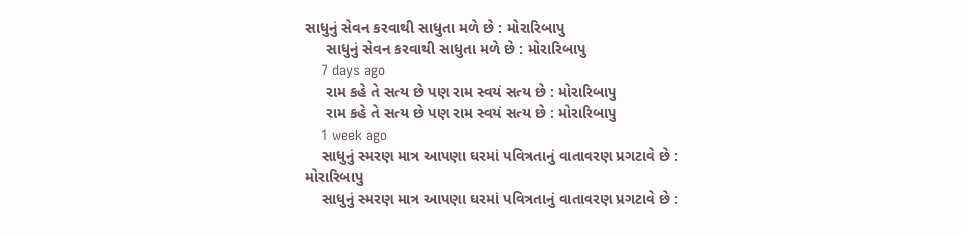સાધુનું સેવન કરવાથી સાધુતા મળે છે : મોરારિબાપુ
     સાધુનું સેવન કરવાથી સાધુતા મળે છે : મોરારિબાપુ
    7 days ago
     રામ કહે તે સત્ય છે પણ રામ સ્વયં સત્ય છે : મોરારિબાપુ
     રામ કહે તે સત્ય છે પણ રામ સ્વયં સત્ય છે : મોરારિબાપુ
    1 week ago
    સાધુનું સ્મરણ માત્ર આપણા ઘરમાં પવિત્રતાનું વાતાવરણ પ્રગટાવે છે : મોરારિબાપુ
    સાધુનું સ્મરણ માત્ર આપણા ઘરમાં પવિત્રતાનું વાતાવરણ પ્રગટાવે છે :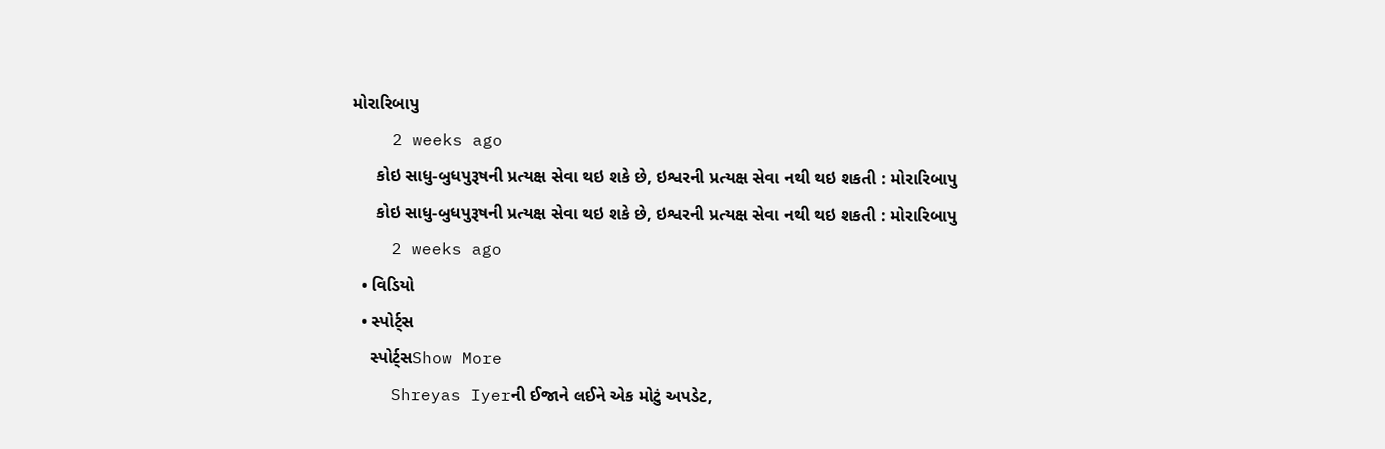મોરારિબાપુ
    2 weeks ago
     કોઇ સાધુ-બુધપુરૂષની પ્રત્યક્ષ સેવા થઇ શકે છે, ઇશ્વરની પ્રત્યક્ષ સેવા નથી થઇ શકતી : મોરારિબાપુ
     કોઇ સાધુ-બુધપુરૂષની પ્રત્યક્ષ સેવા થઇ શકે છે, ઇશ્વરની પ્રત્યક્ષ સેવા નથી થઇ શકતી : મોરારિબાપુ
    2 weeks ago
  • વિડિયો
  • સ્પોર્ટ્સ
    સ્પોર્ટ્સShow More
    Shreyas Iyerની ઈજાને લઈને એક મોટું અપડેટ,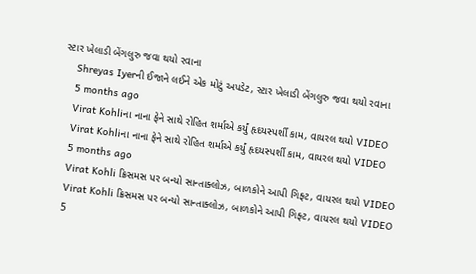સ્ટાર ખેલાડી બેંગલુરુ જવા થયો રવાના
    Shreyas Iyerની ઈજાને લઈને એક મોટું અપડેટ, સ્ટાર ખેલાડી બેંગલુરુ જવા થયો રવાના
    5 months ago
    Virat Kohliના નાના ફેને સાથે રોહિત શર્માએ કર્યું હૃદયસ્પર્શી કામ, વાયરલ થયો VIDEO
    Virat Kohliના નાના ફેને સાથે રોહિત શર્માએ કર્યું હૃદયસ્પર્શી કામ, વાયરલ થયો VIDEO
    5 months ago
    Virat Kohli ક્રિસમસ પર બન્યો સાન્તાક્લોઝ, બાળકોને આપી ગિફ્ટ, વાયરલ થયો VIDEO
    Virat Kohli ક્રિસમસ પર બન્યો સાન્તાક્લોઝ, બાળકોને આપી ગિફ્ટ, વાયરલ થયો VIDEO
    5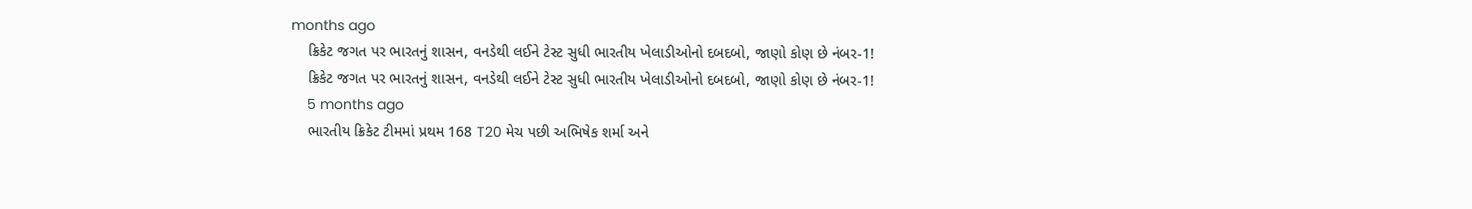months ago
    ક્રિકેટ જગત પર ભારતનું શાસન, વનડેથી લઈને ટેસ્ટ સુધી ભારતીય ખેલાડીઓનો દબદબો, જાણો કોણ છે નંબર-1!
    ક્રિકેટ જગત પર ભારતનું શાસન, વનડેથી લઈને ટેસ્ટ સુધી ભારતીય ખેલાડીઓનો દબદબો, જાણો કોણ છે નંબર-1!
    5 months ago
    ભારતીય ક્રિકેટ ટીમમાં પ્રથમ 168 T20 મેચ પછી અભિષેક શર્મા અને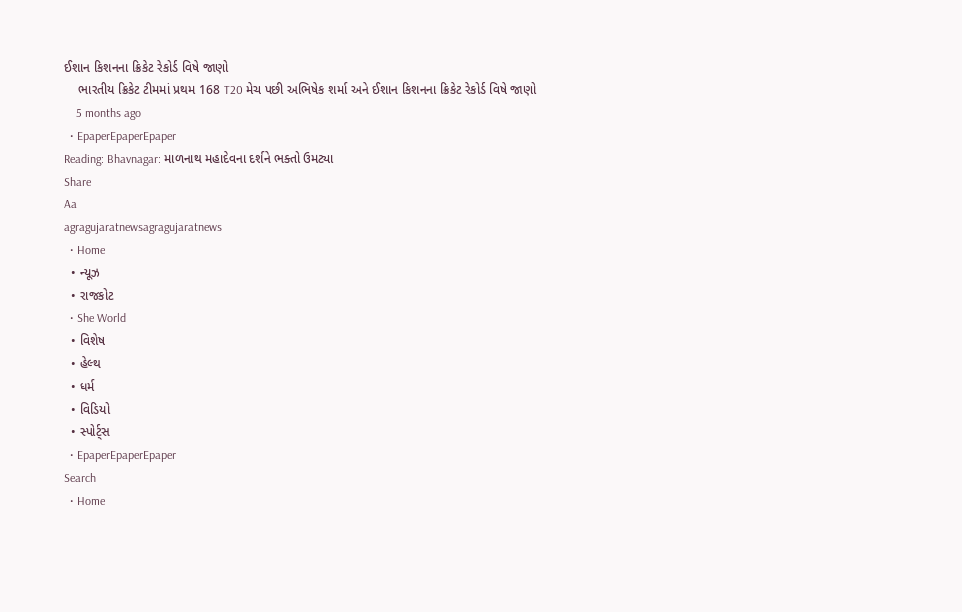ઈશાન કિશનના ક્રિકેટ રેકોર્ડ વિષે જાણો
    ભારતીય ક્રિકેટ ટીમમાં પ્રથમ 168 T20 મેચ પછી અભિષેક શર્મા અને ઈશાન કિશનના ક્રિકેટ રેકોર્ડ વિષે જાણો
    5 months ago
  • EpaperEpaperEpaper
Reading: Bhavnagar: માળનાથ મહાદેવના દર્શને ભક્તો ઉમટ્યા
Share
Aa
agragujaratnewsagragujaratnews
  • Home
  • ન્યૂઝ
  • રાજકોટ
  • She World
  • વિશેષ
  • હેલ્થ
  • ધર્મ
  • વિડિયો
  • સ્પોર્ટ્સ
  • EpaperEpaperEpaper
Search
  • Home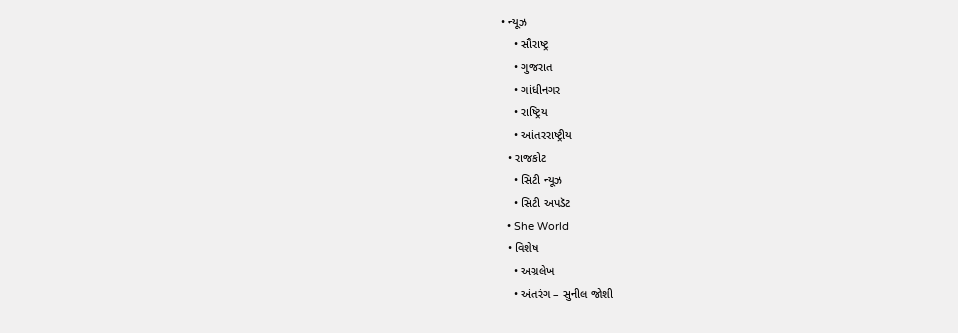• ન્યૂઝ
    • સૌરાષ્ટ્ર
    • ગુજરાત
    • ગાંધીનગર
    • રાષ્ટ્રિય
    • આંતરરાષ્ટ્રીય
  • રાજકોટ
    • સિટી ન્યૂઝ
    • સિટી અપડૅટ
  • She World
  • વિશેષ
    • અગ્રલેખ
    • અંતરંગ – સુનીલ જોશી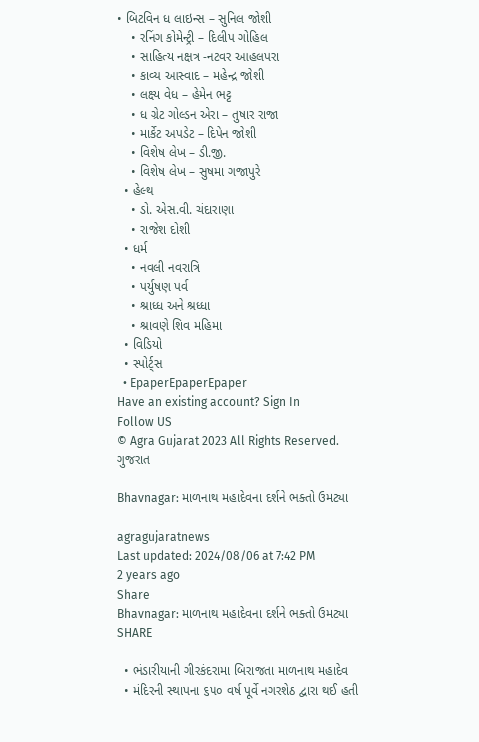• બિટવિન ધ લાઇન્સ – સુનિલ જોશી
    • રનિંગ કોમેન્ટ્રી – દિલીપ ગોહિલ
    • સાહિત્ય નક્ષત્ર -નટવર આહલપરા
    • કાવ્ય આસ્વાદ – મહેન્દ્ર જોશી
    • લક્ષ્ય વેધ – હેમેન ભટ્ટ
    • ધ ગ્રેટ ગોલ્ડન એરા – તુષાર રાજા
    • માર્કેટ અપડેટ – દિપેન જોશી
    • વિશેષ લેખ – ડી.જી.
    • વિશેષ લેખ – સુષમા ગજાપુરે
  • હેલ્થ
    • ડો. એસ.વી. ચંદારાણા
    • રાજેશ દોશી
  • ધર્મ
    • નવલી નવરાત્રિ
    • પર્યુષણ પર્વ
    • શ્રાધ્ધ અને શ્રધ્ધા
    • શ્રાવણે શિવ મહિમા
  • વિડિયો
  • સ્પોર્ટ્સ
  • EpaperEpaperEpaper
Have an existing account? Sign In
Follow US
© Agra Gujarat 2023 All Rights Reserved.
ગુજરાત

Bhavnagar: માળનાથ મહાદેવના દર્શને ભક્તો ઉમટ્યા

agragujaratnews
Last updated: 2024/08/06 at 7:42 PM
2 years ago
Share
Bhavnagar: માળનાથ મહાદેવના દર્શને ભક્તો ઉમટ્યા
SHARE

  • ભંડારીયાની ગીરકંદરામા બિરાજતા માળનાથ મહાદેવ
  • મંદિરની સ્થાપના ૬૫૦ વર્ષ પૂર્વે નગરશેઠ દ્વારા થઈ હતી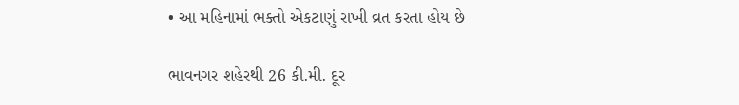• આ મહિનામાં ભક્તો એકટાણું રાખી વ્રત કરતા હોય છે

ભાવનગર શહેરથી 26 કી.મી. દૂર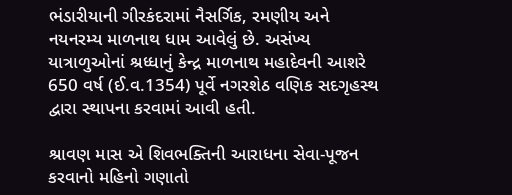ભંડારીયાની ગીરકંદરામાં નૈસર્ગિક, રમણીય અને નયનરમ્ય માળનાથ ધામ આવેલું છે. અસંખ્ય યાત્રાળુઓનાં શ્રધ્ધાનું કેન્દ્ર માળનાથ મહાદેવની આશરે 650 વર્ષ (ઈ.વ.1354) પૂર્વે નગરશેઠ વણિક સદગૃહસ્થ દ્વારા સ્થાપના કરવામાં આવી હતી.

શ્રાવણ માસ એ શિવભક્તિની આરાધના સેવા-પૂજન કરવાનો મહિનો ગણાતો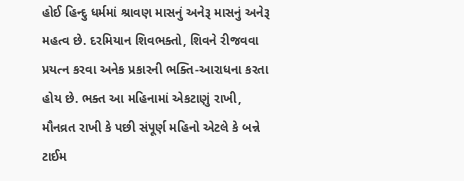હોઈ હિન્દુ ધર્મમાં શ્રાવણ માસનું અનેરૂ માસનું અનેરૂ મહત્વ છે. દરમિયાન શિવભક્તો, શિવને રીજવવા પ્રયત્ન કરવા અનેક પ્રકારની ભક્તિ-આરાધના કરતા હોય છે. ભક્ત આ મહિનામાં એકટાણું રાખી, મૌનવ્રત રાખી કે પછી સંપૂર્ણ મહિનો એટલે કે બન્ને ટાઈમ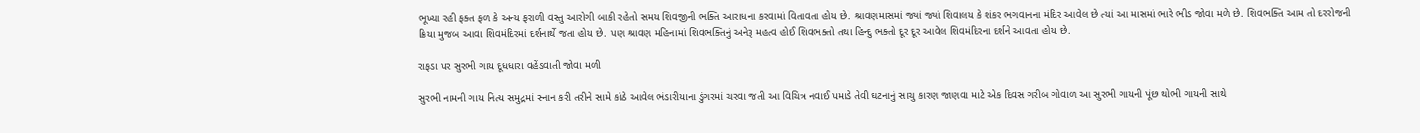ભૂખ્યા રહી ફક્ત ફળ કે અન્ય ફરાળી વસ્તુ આરોગી બાકી રહેતો સમય શિવજીની ભક્તિ આરાધના કરવામાં વિતાવતા હોય છે. શ્રાવણમાસમાં જ્યાં જ્યાં શિવાલય કે શંકર ભગવાનના મંદિર આવેલ છે ત્યાં આ માસમાં ભારે ભીડ જોવા મળે છે. શિવભક્તિ આમ તો દરરોજની ક્રિયા મુજબ આવા શિવમંદિરમાં દર્શનાર્થે જતા હોય છે. પણ શ્રાવણ મહિનામાં શિવભક્તિનું અનેરૂ મહત્વ હોઈ શિવભક્તો તથા હિન્દુ ભક્તો દૂર દૂર આવેલ શિવમંદિરના દર્શને આવતા હોય છે.

રાફડા પર સુરભી ગાય દૂધધારા વહેંડવાતી જોવા મળી

સુરભી નામની ગાય નિત્ય સમુદ્રમાં સ્નાન કરી તરીને સામે કાંઠે આવેલ ભંડારીયાના ડુંગરમાં ચરવા જતી આ વિચિત્ર નવાઈ પમાડે તેવી ઘટનાનું સાચુ કારણ જાણવા માટે એક દિવસ ગરીબ ગોવાળ આ સુરભી ગાયની પૂંછ થોભી ગાયની સાથે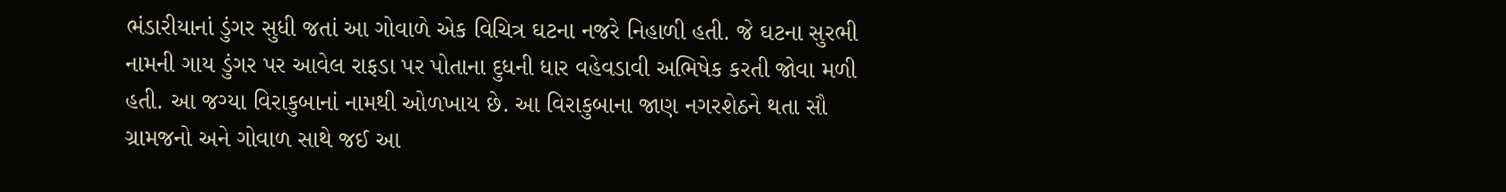ભંડારીયાનાં ડુંગર સુધી જતાં આ ગોવાળે એક વિચિત્ર ઘટના નજરે નિહાળી હતી. જે ઘટના સુરભી નામની ગાય ડુંગર પર આવેલ રાફડા પર પોતાના દુધની ધાર વહેવડાવી અભિષેક કરતી જોવા મળી હતી. આ જગ્યા વિરાકુબાનાં નામથી ઓળખાય છે. આ વિરાકુબાના જાણ નગરશેઠને થતા સૌ ગ્રામજનો અને ગોવાળ સાથે જઈ આ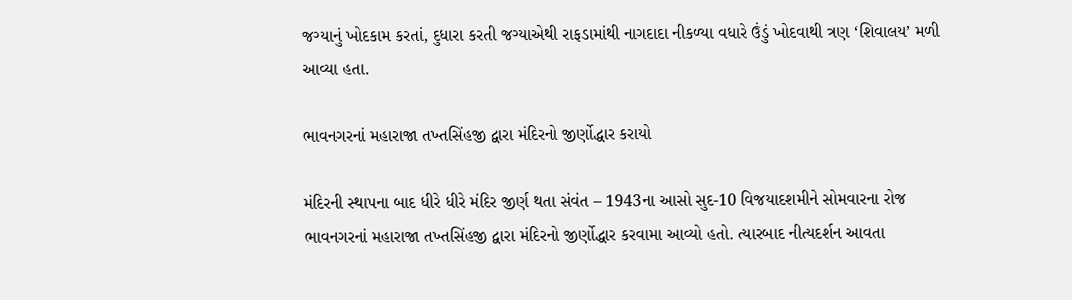જગ્યાનું ખોદકામ કરતાં, દુધારા કરતી જગ્યાએથી રાફડામાંથી નાગદાદા નીકળ્યા વધારે ઉંડું ખોદવાથી ત્રણ ‘શિવાલય’ મળી આવ્યા હતા.

ભાવનગરનાં મહારાજા તખ્તસિંહજી દ્વારા મંદિરનો જીર્ણોદ્ધાર કરાયો

મંદિરની સ્થાપના બાદ ધીરે ધીરે મંદિર જીર્ણ થતા સંવંત – 1943ના આસો સુદ-10 વિજયાદશમીને સોમવારના રોજ ભાવનગરનાં મહારાજા તખ્તસિંહજી દ્વારા મંદિરનો જીર્ણોદ્ધાર કરવામા આવ્યો હતો. ત્યારબાદ નીત્યદર્શન આવતા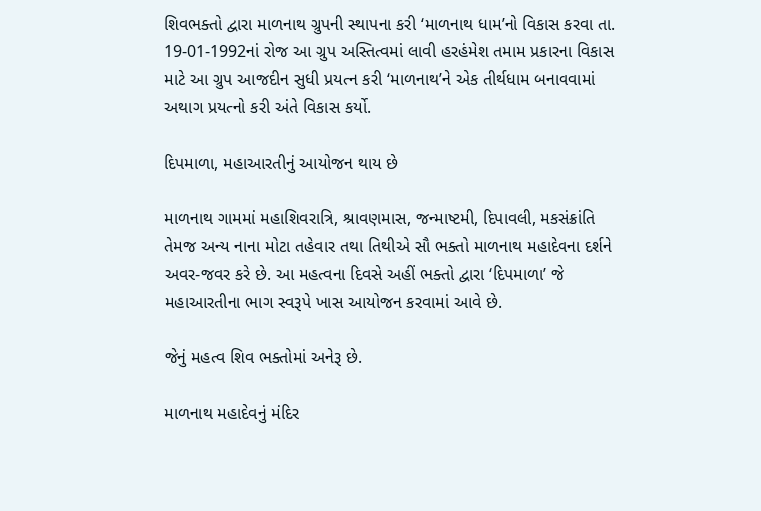શિવભક્તો દ્વારા માળનાથ ગ્રુપની સ્થાપના કરી ‘માળનાથ ધામ’નો વિકાસ કરવા તા. 19-01-1992નાં રોજ આ ગ્રુપ અસ્તિત્વમાં લાવી હરહંમેશ તમામ પ્રકારના વિકાસ માટે આ ગ્રુપ આજદીન સુધી પ્રયત્ન કરી ‘માળનાથ’ને એક તીર્થધામ બનાવવામાં અથાગ પ્રયત્નો કરી અંતે વિકાસ કર્યો.

દિપમાળા, મહાઆરતીનું આયોજન થાય છે

માળનાથ ગામમાં મહાશિવરાત્રિ, શ્રાવણમાસ, જન્માષ્ટમી, દિપાવલી, મકસંક્રાંતિ તેમજ અન્ય નાના મોટા તહેવાર તથા તિથીએ સૌ ભક્તો માળનાથ મહાદેવના દર્શને અવર-જવર કરે છે. આ મહત્વના દિવસે અહીં ભક્તો દ્વારા ‘દિપમાળા’ જે મહાઆરતીના ભાગ સ્વરૂપે ખાસ આયોજન કરવામાં આવે છે.

જેનું મહત્વ શિવ ભક્તોમાં અનેરૂ છે.

માળનાથ મહાદેવનું મંદિર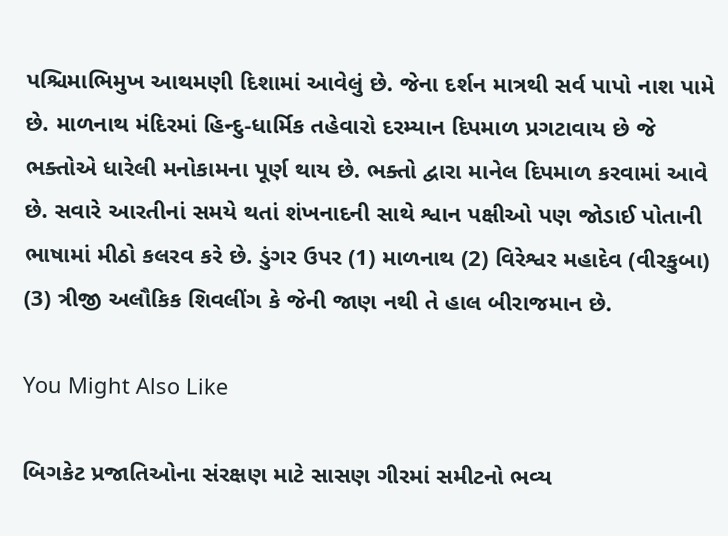પશ્ચિમાભિમુખ આથમણી દિશામાં આવેલું છે. જેના દર્શન માત્રથી સર્વ પાપો નાશ પામે છે. માળનાથ મંદિરમાં હિન્દુ-ધાર્મિક તહેવારો દરમ્યાન દિપમાળ પ્રગટાવાય છે જે ભક્તોએ ધારેલી મનોકામના પૂર્ણ થાય છે. ભક્તો દ્વારા માનેલ દિપમાળ કરવામાં આવે છે. સવારે આરતીનાં સમયે થતાં શંખનાદની સાથે શ્વાન પક્ષીઓ પણ જોડાઈ પોતાની ભાષામાં મીઠો કલરવ કરે છે. ડુંગર ઉપર (1) માળનાથ (2) વિરેશ્વર મહાદેવ (વીરકુબા) (3) ત્રીજી અલૌકિક શિવલીંગ કે જેની જાણ નથી તે હાલ બીરાજમાન છે.

You Might Also Like

બિગકેટ પ્રજાતિઓના સંરક્ષણ માટે સાસણ ગીરમાં સમીટનો ભવ્ય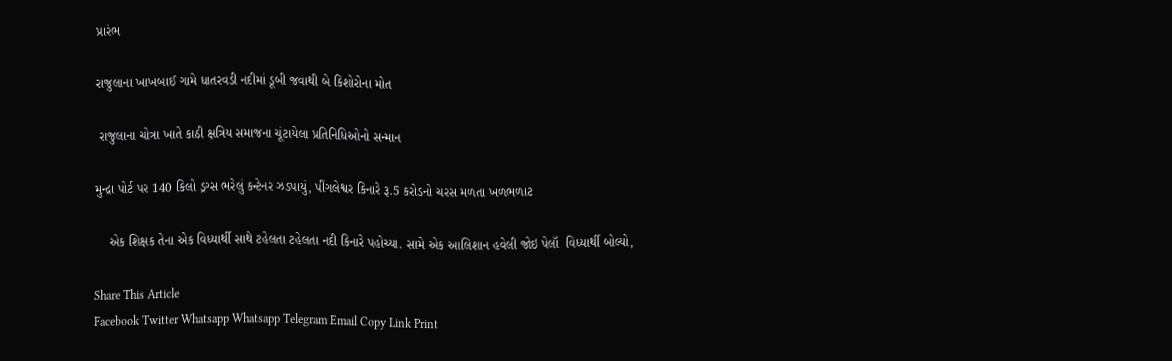પ્રારંભ

રાજુલાના ખાખબાઈ ગામે ધાતરવડી નદીમાં ડૂબી જવાથી બે કિશોરોના મોત

 રાજુલાના ચોત્રા ખાતે કાઠી ક્ષત્રિય સમાજના ચૂંટાયેલા પ્રતિનિધિઓનો સન્માન

મુન્દ્રા પોર્ટ પર 140 કિલો ડ્રગ્સ ભરેલું કન્ટેનર ઝડપાયું, પીંગલેશ્વર કિનારે રૂ.5 કરોડનો ચરસ મળતા ખળભળાટ

    એક શિક્ષક તેના એક વિધ્યાર્થી સાથે ટહેલતા ટહેલતા નદી કિનારે પહોચ્યા. સામે એક આલિશાન હવેલી જોઇ પેલૉ  વિધ્યાર્થી બોલ્યો,

Share This Article
Facebook Twitter Whatsapp Whatsapp Telegram Email Copy Link Print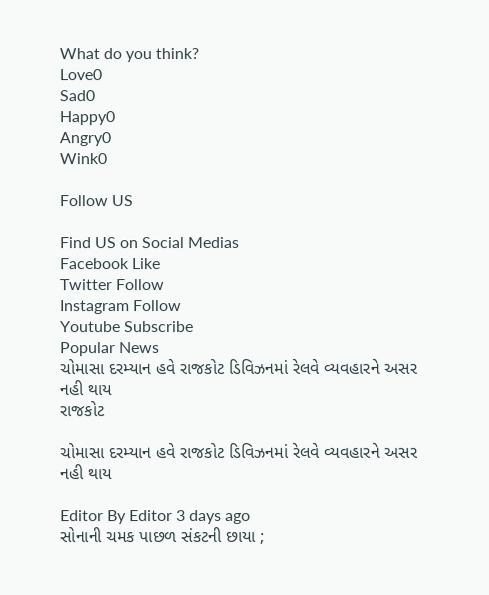What do you think?
Love0
Sad0
Happy0
Angry0
Wink0

Follow US

Find US on Social Medias
Facebook Like
Twitter Follow
Instagram Follow
Youtube Subscribe
Popular News
ચોમાસા દરમ્યાન હવે રાજકોટ ડિવિઝનમાં રેલવે વ્યવહારને અસર નહી થાય
રાજકોટ

ચોમાસા દરમ્યાન હવે રાજકોટ ડિવિઝનમાં રેલવે વ્યવહારને અસર નહી થાય

Editor By Editor 3 days ago
સોનાની ચમક પાછળ સંકટની છાયા ;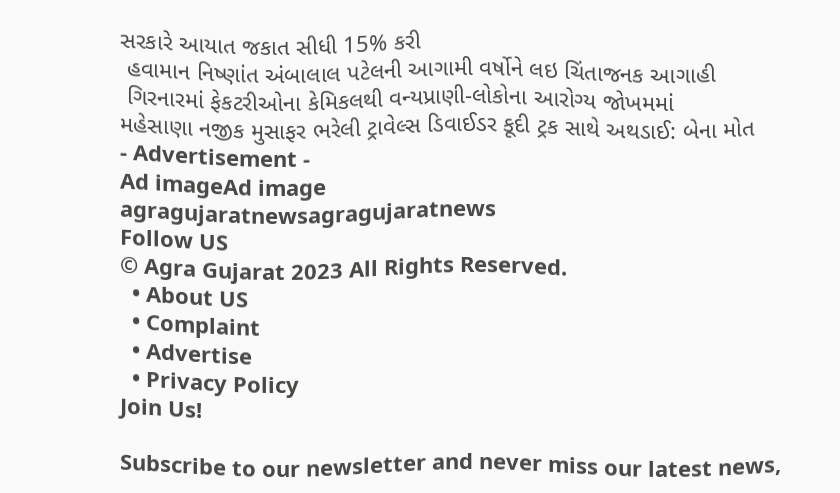સરકારે આયાત જકાત સીધી 15% કરી
 હવામાન નિષ્ણાંત અંબાલાલ પટેલની આગામી વર્ષોને લઇ ચિંતાજનક આગાહી
 ગિરનારમાં ફેકટરીઓના કેમિકલથી વન્યપ્રાણી-લોકોના આરોગ્ય જોખમમાં
મહેસાણા નજીક મુસાફર ભરેલી ટ્રાવેલ્સ ડિવાઈડર કૂદી ટ્રક સાથે અથડાઈ: બેના મોત
- Advertisement -
Ad imageAd image
agragujaratnewsagragujaratnews
Follow US
© Agra Gujarat 2023 All Rights Reserved.
  • About US
  • Complaint
  • Advertise
  • Privacy Policy
Join Us!

Subscribe to our newsletter and never miss our latest news,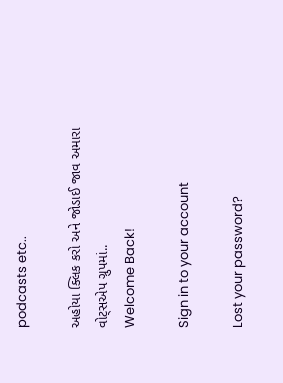podcasts etc..

અહોયા ક્લિક કરો અને જોડાઈ જાવ અમારા વોટ્સએપ ગ્રુપમાં..
Welcome Back!

Sign in to your account

Lost your password?